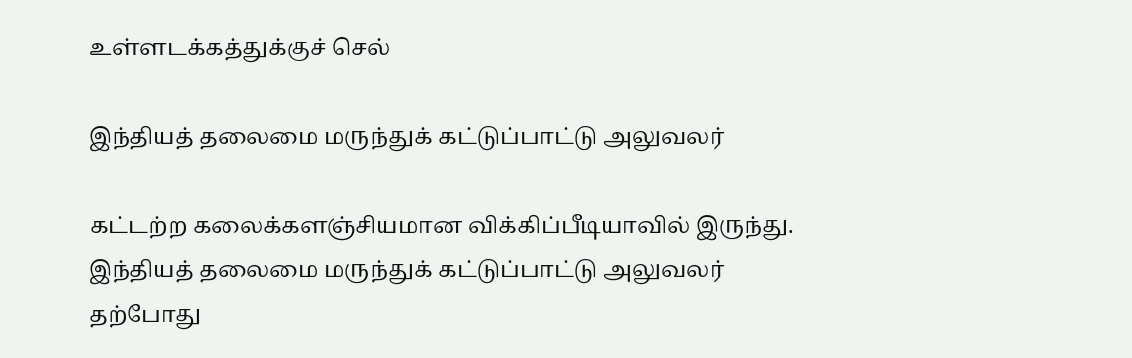உள்ளடக்கத்துக்குச் செல்

இந்தியத் தலைமை மருந்துக் கட்டுப்பாட்டு அலுவலர்

கட்டற்ற கலைக்களஞ்சியமான விக்கிப்பீடியாவில் இருந்து.
இந்தியத் தலைமை மருந்துக் கட்டுப்பாட்டு அலுவலர்
தற்போது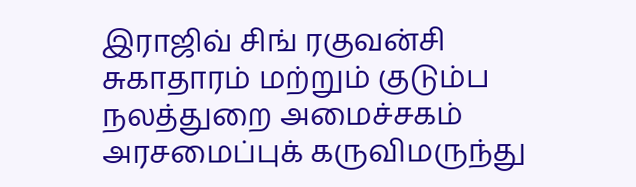இராஜிவ் சிங் ரகுவன்சி
சுகாதாரம் மற்றும் குடும்ப நலத்துறை அமைச்சகம்
அரசமைப்புக் கருவிமருந்து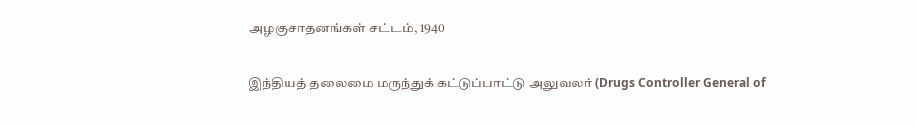அழகுசாதனங்கள் சட்டம், 1940

இந்தியத் தலைமை மருந்துக் கட்டுப்பாட்டு அலுவலர் (Drugs Controller General of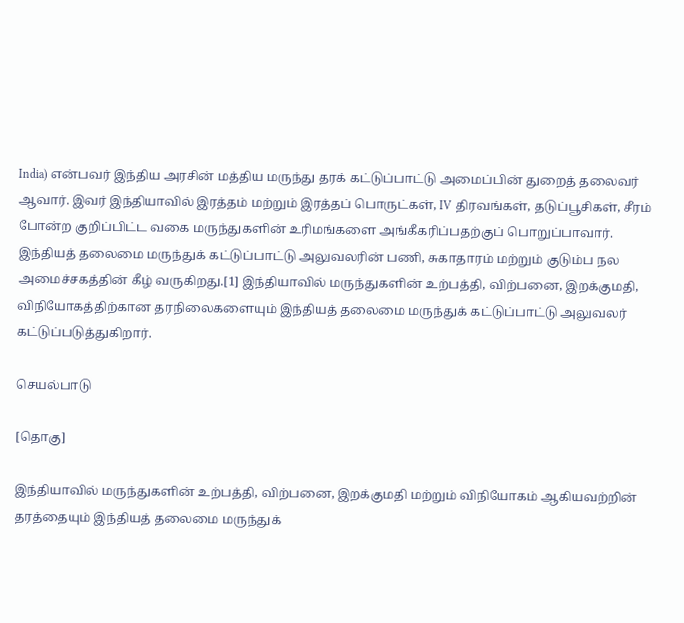India) என்பவர் இந்திய அரசின் மத்திய மருந்து தரக் கட்டுப்பாட்டு அமைப்பின் துறைத் தலைவர் ஆவார். இவர் இந்தியாவில் இரத்தம் மற்றும் இரத்தப் பொருட்கள், IV திரவங்கள், தடுப்பூசிகள், சீரம் போன்ற குறிப்பிட்ட வகை மருந்துகளின் உரிமங்களை அங்கீகரிப்பதற்குப் பொறுப்பாவார். இந்தியத் தலைமை மருந்துக் கட்டுப்பாட்டு அலுவலரின் பணி, சுகாதாரம் மற்றும் குடும்ப நல அமைச்சகத்தின் கீழ் வருகிறது.[1] இந்தியாவில் மருந்துகளின் உற்பத்தி, விற்பனை, இறக்குமதி, விநியோகத்திற்கான தரநிலைகளையும் இந்தியத் தலைமை மருந்துக் கட்டுப்பாட்டு அலுவலர் கட்டுப்படுத்துகிறார்.

செயல்பாடு

[தொகு]

இந்தியாவில் மருந்துகளின் உற்பத்தி, விற்பனை, இறக்குமதி மற்றும் விநியோகம் ஆகியவற்றின் தரத்தையும் இந்தியத் தலைமை மருந்துக்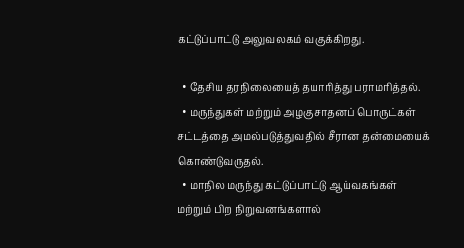கட்டுப்பாட்டு அலுவலகம் வகுக்கிறது.

  • தேசிய தரநிலையைத் தயாரித்து பராமரித்தல்.
  • மருந்துகள் மற்றும் அழகுசாதனப் பொருட்கள் சட்டத்தை அமல்படுத்துவதில் சீரான தன்மையைக் கொண்டுவருதல்.
  • மாநில மருந்து கட்டுப்பாட்டு ஆய்வகங்கள் மற்றும் பிற நிறுவனங்களால்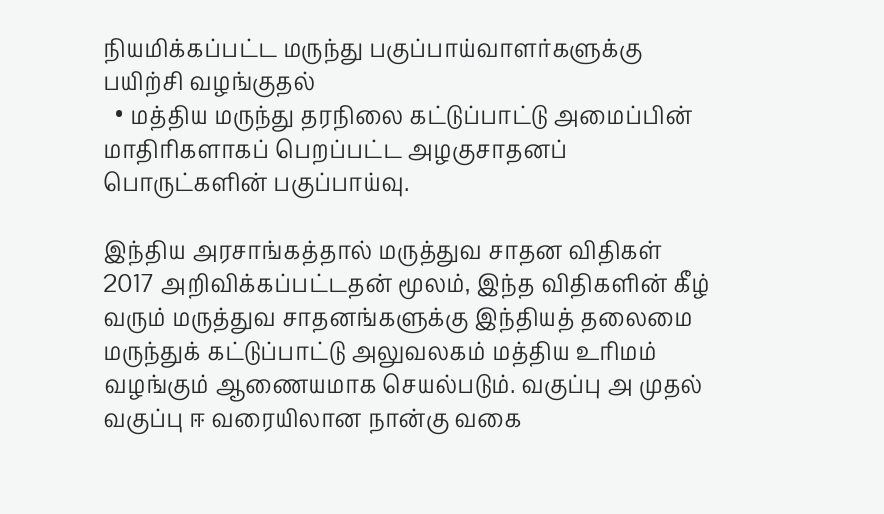நியமிக்கப்பட்ட மருந்து பகுப்பாய்வாளர்களுக்கு பயிற்சி வழங்குதல்
  • மத்திய மருந்து தரநிலை கட்டுப்பாட்டு அமைப்பின் மாதிரிகளாகப் பெறப்பட்ட அழகுசாதனப் பொருட்களின் பகுப்பாய்வு.

இந்திய அரசாங்கத்தால் மருத்துவ சாதன விதிகள் 2017 அறிவிக்கப்பட்டதன் மூலம், இந்த விதிகளின் கீழ் வரும் மருத்துவ சாதனங்களுக்கு இந்தியத் தலைமை மருந்துக் கட்டுப்பாட்டு அலுவலகம் மத்திய உரிமம் வழங்கும் ஆணையமாக செயல்படும். வகுப்பு அ முதல் வகுப்பு ஈ வரையிலான நான்கு வகை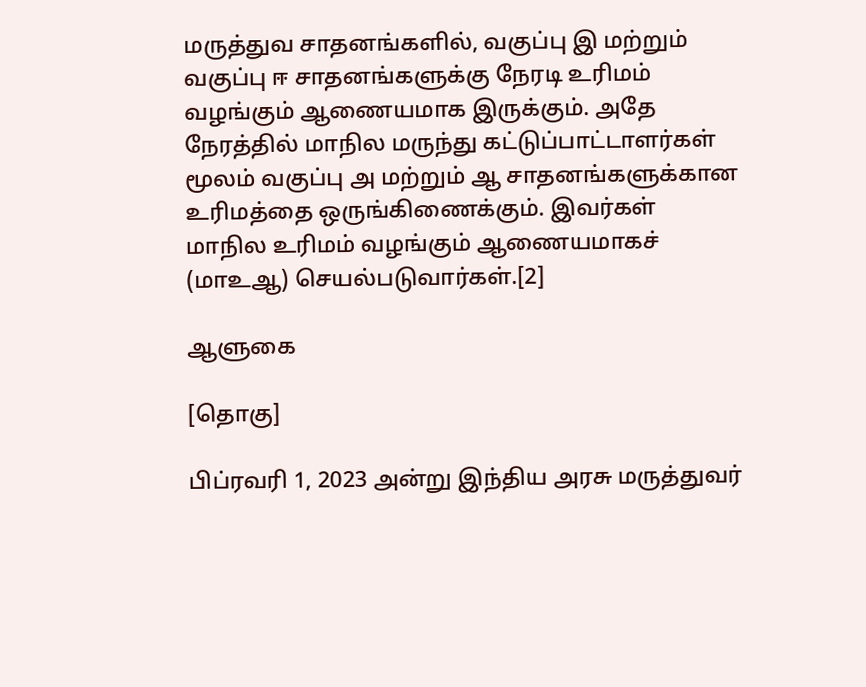மருத்துவ சாதனங்களில், வகுப்பு இ மற்றும் வகுப்பு ஈ சாதனங்களுக்கு நேரடி உரிமம் வழங்கும் ஆணையமாக இருக்கும். அதே நேரத்தில் மாநில மருந்து கட்டுப்பாட்டாளர்கள் மூலம் வகுப்பு அ மற்றும் ஆ சாதனங்களுக்கான உரிமத்தை ஒருங்கிணைக்கும். இவர்கள் மாநில உரிமம் வழங்கும் ஆணையமாகச் (மாஉஆ) செயல்படுவார்கள்.[2]

ஆளுகை

[தொகு]

பிப்ரவரி 1, 2023 அன்று இந்திய அரசு மருத்துவர்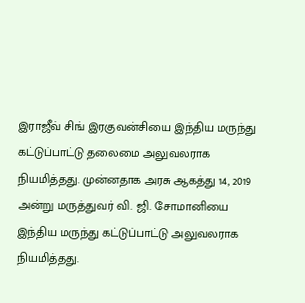இராஜீவ் சிங் இரகுவன்சியை இந்திய மருந்து கட்டுப்பாட்டு தலைமை அலுவலராக நியமித்தது. முன்னதாக அரசு ஆகத்து 14, 2019 அன்று மருத்துவர் வி. ஜி. சோமானியை இந்திய மருந்து கட்டுப்பாட்டு அலுவலராக நியமித்தது.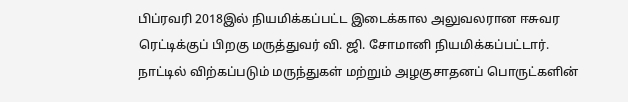பிப்ரவரி 2018இல் நியமிக்கப்பட்ட இடைக்கால அலுவலரான ஈசுவர ரெட்டிக்குப் பிறகு மருத்துவர் வி. ஜி. சோமானி நியமிக்கப்பட்டார். நாட்டில் விற்கப்படும் மருந்துகள் மற்றும் அழகுசாதனப் பொருட்களின்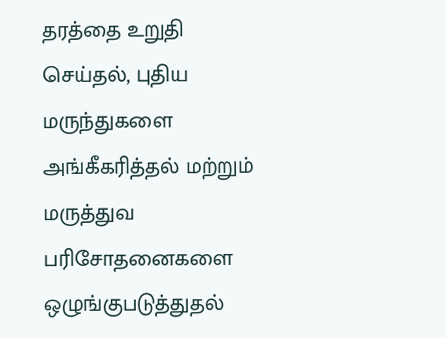தரத்தை உறுதி செய்தல், புதிய மருந்துகளை அங்கீகரித்தல் மற்றும் மருத்துவ பரிசோதனைகளை ஒழுங்குபடுத்துதல்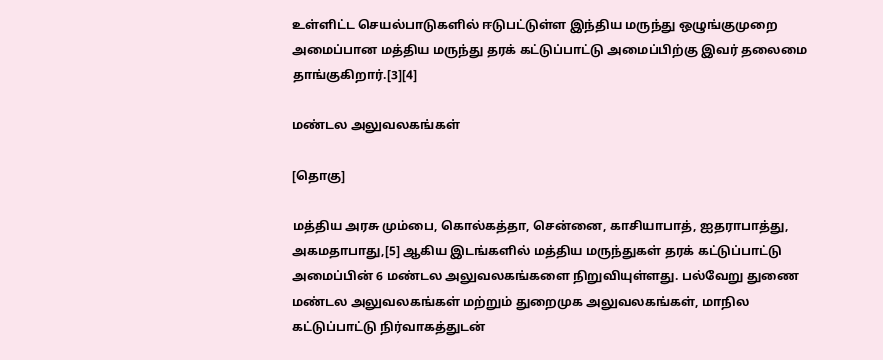உள்ளிட்ட செயல்பாடுகளில் ஈடுபட்டுள்ள இந்திய மருந்து ஒழுங்குமுறை அமைப்பான மத்திய மருந்து தரக் கட்டுப்பாட்டு அமைப்பிற்கு இவர் தலைமை தாங்குகிறார்.[3][4]

மண்டல அலுவலகங்கள்

[தொகு]

மத்திய அரசு மும்பை, கொல்கத்தா, சென்னை, காசியாபாத், ஐதராபாத்து, அகமதாபாது,[5] ஆகிய இடங்களில் மத்திய மருந்துகள் தரக் கட்டுப்பாட்டு அமைப்பின் 6 மண்டல அலுவலகங்களை நிறுவியுள்ளது. பல்வேறு துணை மண்டல அலுவலகங்கள் மற்றும் துறைமுக அலுவலகங்கள், மாநில கட்டுப்பாட்டு நிர்வாகத்துடன்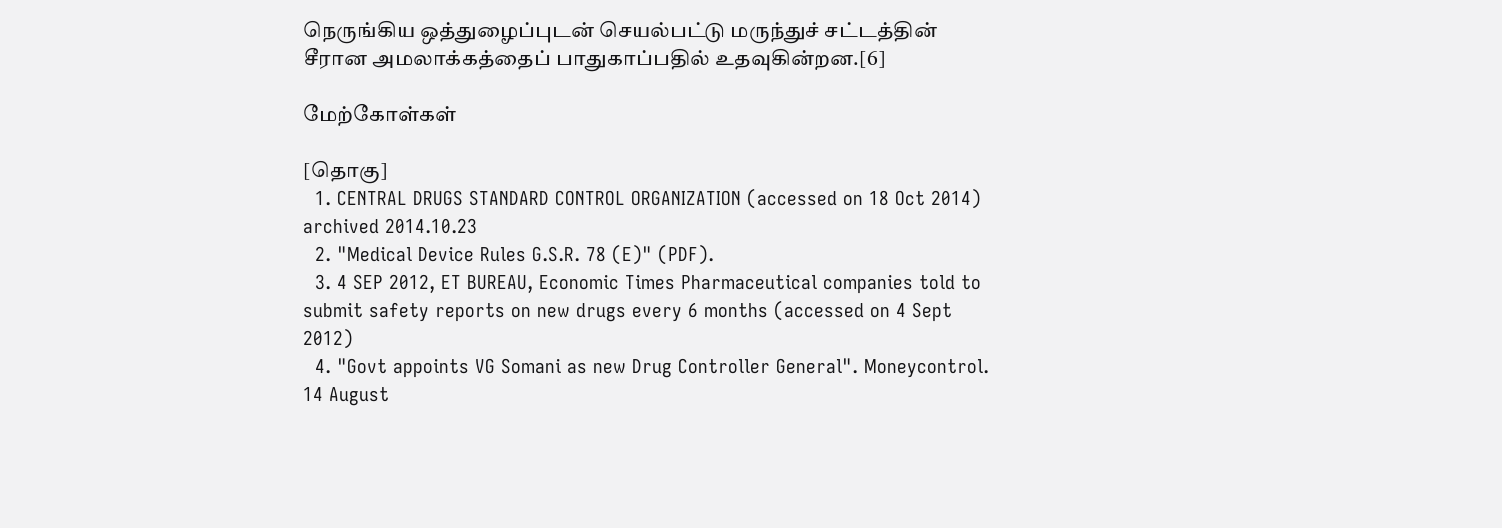நெருங்கிய ஒத்துழைப்புடன் செயல்பட்டு மருந்துச் சட்டத்தின் சீரான அமலாக்கத்தைப் பாதுகாப்பதில் உதவுகின்றன.[6]

மேற்கோள்கள்

[தொகு]
  1. CENTRAL DRUGS STANDARD CONTROL ORGANIZATION (accessed on 18 Oct 2014) archived 2014.10.23
  2. "Medical Device Rules G.S.R. 78 (E)" (PDF).
  3. 4 SEP 2012, ET BUREAU, Economic Times Pharmaceutical companies told to submit safety reports on new drugs every 6 months (accessed on 4 Sept 2012)
  4. "Govt appoints VG Somani as new Drug Controller General". Moneycontrol. 14 August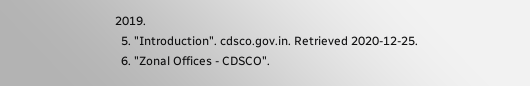2019.
  5. "Introduction". cdsco.gov.in. Retrieved 2020-12-25.
  6. "Zonal Offices - CDSCO".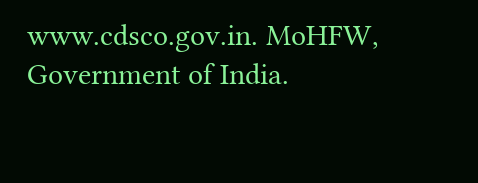www.cdsco.gov.in. MoHFW, Government of India.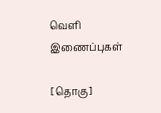வெளி இணைப்புகள்

[தொகு]